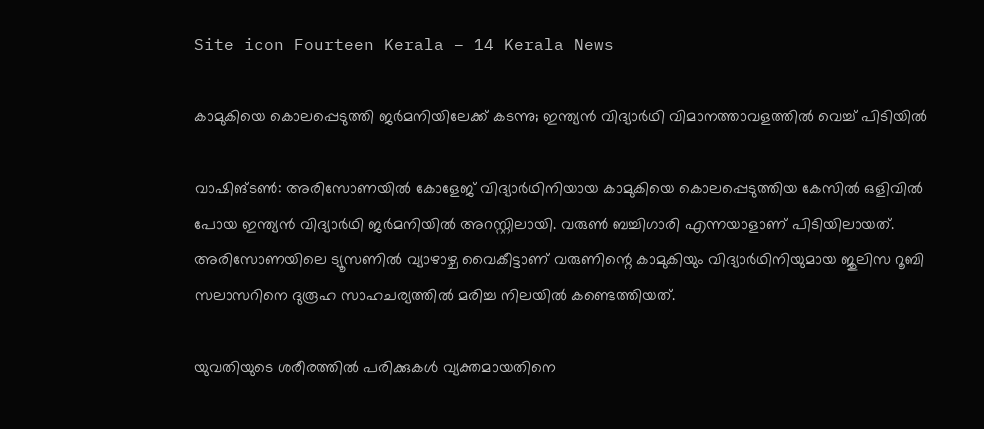Site icon Fourteen Kerala – 14 Kerala News

കാമുകിയെ കൊലപ്പെടുത്തി ജർമനിയിലേക്ക് കടന്നു; ഇന്ത്യൻ വിദ്യാർഥി വിമാനത്താവളത്തിൽ വെച്ച് പിടിയിൽ

വാഷിങ്ടൺ: അരിസോണയിൽ കോളേജ് വിദ്യാർഥിനിയായ കാമുകിയെ കൊലപ്പെടുത്തിയ കേസിൽ ഒളിവിൽ പോയ ഇന്ത്യൻ വിദ്യാർഥി ജർമനിയിൽ അറസ്റ്റിലായി. വരുൺ ബച്ചിഗാരി എന്നയാളാണ് പിടിയിലായത്. അരിസോണയിലെ ട്യൂസണിൽ വ്യാഴാഴ്ച വൈകീട്ടാണ് വരുണിന്റെ കാമുകിയും വിദ്യാർഥിനിയുമായ ജുലിസ റൂബി സലാസറിനെ ദുരൂഹ സാഹചര്യത്തിൽ മരിച്ച നിലയിൽ കണ്ടെത്തിയത്.

യുവതിയുടെ ശരീരത്തിൽ പരിക്കുകൾ വ്യക്തമായതിനെ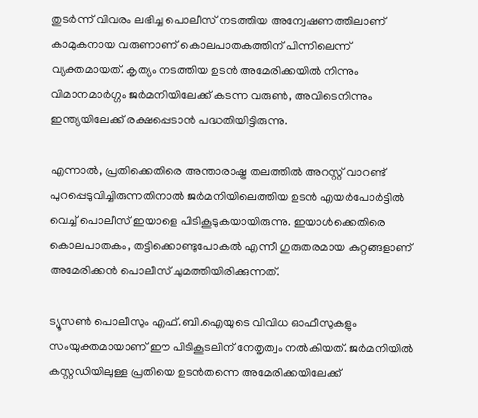തുടർന്ന് വിവരം ലഭിച്ച പൊലീസ് നടത്തിയ അന്വേഷണത്തിലാണ് കാമുകനായ വരുണാണ് കൊലപാതകത്തിന് പിന്നിലെന്ന് വ്യക്തമായത്. കൃത്യം നടത്തിയ ഉടൻ അമേരിക്കയിൽ നിന്നും വിമാനമാർഗ്ഗം ജർമനിയിലേക്ക് കടന്ന വരുൺ, അവിടെനിന്നും ഇന്ത്യയിലേക്ക് രക്ഷപ്പെടാൻ പദ്ധതിയിട്ടിരുന്നു.

എന്നാൽ, പ്രതിക്കെതിരെ അന്താരാഷ്ട്ര തലത്തിൽ അറസ്റ്റ് വാറണ്ട് പുറപ്പെടുവിച്ചിരുന്നതിനാൽ ജർമനിയിലെത്തിയ ഉടൻ എയർപോർട്ടിൽ വെച്ച് പൊലീസ് ഇയാളെ പിടികൂടുകയായിരുന്നു. ഇയാൾക്കെതിരെ കൊലപാതകം, തട്ടിക്കൊണ്ടുപോകൽ എന്നീ ഗുരുതരമായ കുറ്റങ്ങളാണ് അമേരിക്കൻ പൊലീസ് ചുമത്തിയിരിക്കുന്നത്.

ട്യൂസൺ പൊലീസും എഫ്.ബി.ഐയുടെ വിവിധ ഓഫീസുകളും സംയുക്തമായാണ് ഈ പിടികൂടലിന് നേതൃത്വം നൽകിയത്. ജർമനിയിൽ കസ്റ്റഡിയിലുള്ള പ്രതിയെ ഉടൻതന്നെ അമേരിക്കയിലേക്ക്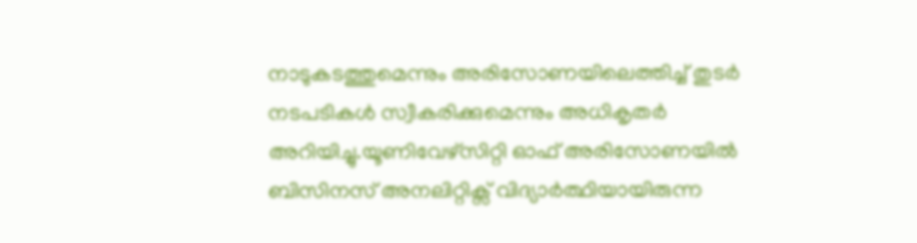നാടുകടത്തുമെന്നും അരിസോണയിലെത്തിച്ച് തുടർ നടപടികൾ സ്വീകരിക്കുമെന്നും അധികൃതർ അറിയിച്ചു.യൂണിവേഴ്സിറ്റി ഓഫ് അരിസോണയിൽ ബിസിനസ് അനലിറ്റിക്സ് വിദ്യാർത്ഥിയായിരുന്ന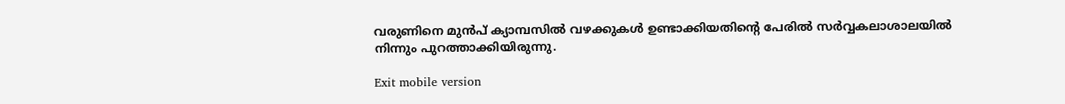വരുണിനെ മുൻപ് ക്യാമ്പസിൽ വഴക്കുകൾ ഉണ്ടാക്കിയതിന്റെ പേരിൽ സർവ്വകലാശാലയിൽ നിന്നും പുറത്താക്കിയിരുന്നു.

Exit mobile version